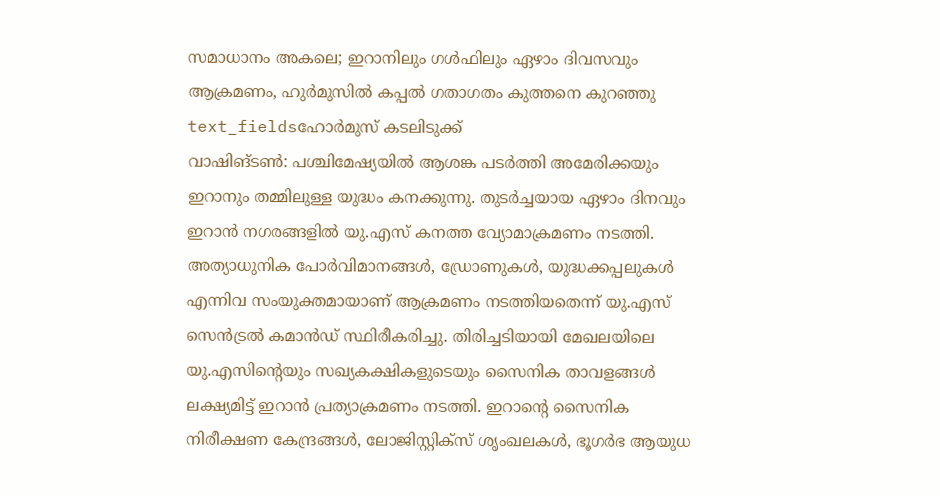സമാധാനം അകലെ; ഇറാനിലും ഗൾഫിലും ഏഴാം ദിവസവും ആക്രമണം, ഹുർമുസിൽ കപ്പൽ ഗതാഗതം കുത്തനെ കുറഞ്ഞു
text_fieldsഹോർമുസ് കടലിടുക്ക്
വാഷിങ്ടൺ: പശ്ചിമേഷ്യയിൽ ആശങ്ക പടർത്തി അമേരിക്കയും ഇറാനും തമ്മിലുള്ള യുദ്ധം കനക്കുന്നു. തുടർച്ചയായ ഏഴാം ദിനവും ഇറാൻ നഗരങ്ങളിൽ യു.എസ് കനത്ത വ്യോമാക്രമണം നടത്തി.
അത്യാധുനിക പോർവിമാനങ്ങൾ, ഡ്രോണുകൾ, യുദ്ധക്കപ്പലുകൾ എന്നിവ സംയുക്തമായാണ് ആക്രമണം നടത്തിയതെന്ന് യു.എസ് സെൻട്രൽ കമാൻഡ് സ്ഥിരീകരിച്ചു. തിരിച്ചടിയായി മേഖലയിലെ യു.എസിന്റെയും സഖ്യകക്ഷികളുടെയും സൈനിക താവളങ്ങൾ ലക്ഷ്യമിട്ട് ഇറാൻ പ്രത്യാക്രമണം നടത്തി. ഇറാന്റെ സൈനിക നിരീക്ഷണ കേന്ദ്രങ്ങൾ, ലോജിസ്റ്റിക്സ് ശൃംഖലകൾ, ഭൂഗർഭ ആയുധ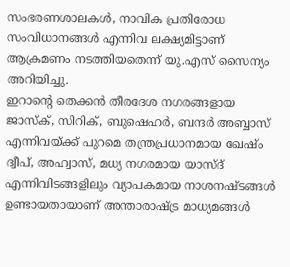സംഭരണശാലകൾ, നാവിക പ്രതിരോധ സംവിധാനങ്ങൾ എന്നിവ ലക്ഷ്യമിട്ടാണ് ആക്രമണം നടത്തിയതെന്ന് യു.എസ് സൈന്യം അറിയിച്ചു.
ഇറാന്റെ തെക്കൻ തീരദേശ നഗരങ്ങളായ ജാസ്ക്, സിറിക്, ബുഷെഹർ, ബന്ദർ അബ്ബാസ് എന്നിവയ്ക്ക് പുറമെ തന്ത്രപ്രധാനമായ ഖേഷ്ം ദ്വീപ്, അഹ്വാസ്, മധ്യ നഗരമായ യാസ്ദ് എന്നിവിടങ്ങളിലും വ്യാപകമായ നാശനഷ്ടങ്ങൾ ഉണ്ടായതായാണ് അന്താരാഷ്ട്ര മാധ്യമങ്ങൾ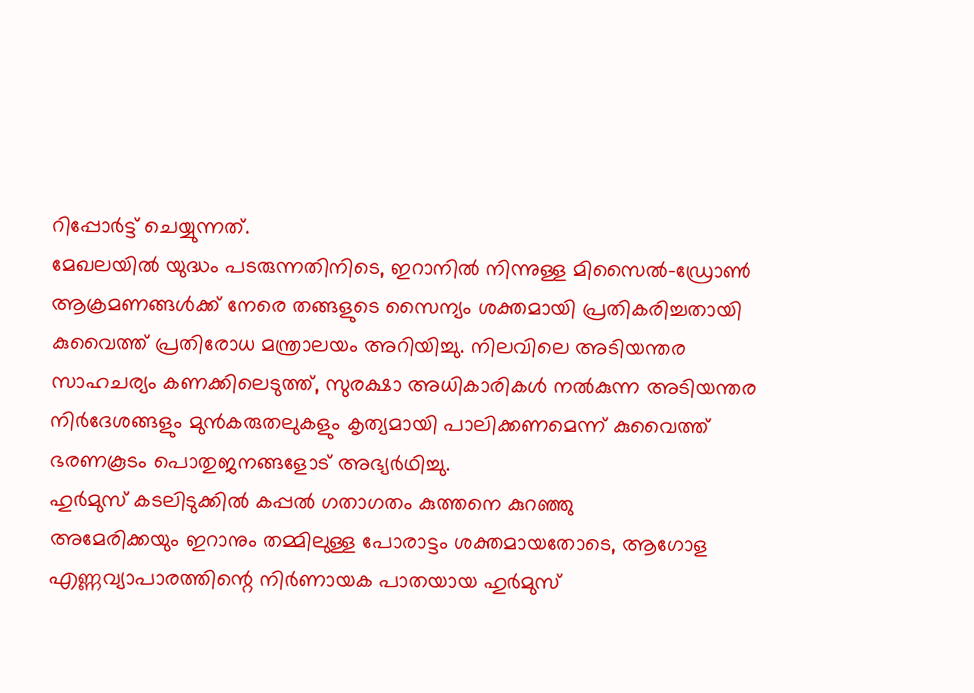റിപ്പോർട്ട് ചെയ്യുന്നത്.
മേഖലയിൽ യുദ്ധം പടരുന്നതിനിടെ, ഇറാനിൽ നിന്നുള്ള മിസൈൽ-ഡ്രോൺ ആക്രമണങ്ങൾക്ക് നേരെ തങ്ങളുടെ സൈന്യം ശക്തമായി പ്രതികരിച്ചതായി കുവൈത്ത് പ്രതിരോധ മന്ത്രാലയം അറിയിച്ചു. നിലവിലെ അടിയന്തര സാഹചര്യം കണക്കിലെടുത്ത്, സുരക്ഷാ അധികാരികൾ നൽകുന്ന അടിയന്തര നിർദേശങ്ങളും മുൻകരുതലുകളും കൃത്യമായി പാലിക്കണമെന്ന് കുവൈത്ത് ഭരണകൂടം പൊതുജനങ്ങളോട് അഭ്യർഥിച്ചു.
ഹുർമുസ് കടലിടുക്കിൽ കപ്പൽ ഗതാഗതം കുത്തനെ കുറഞ്ഞു
അമേരിക്കയും ഇറാനും തമ്മിലുള്ള പോരാട്ടം ശക്തമായതോടെ, ആഗോള എണ്ണവ്യാപാരത്തിന്റെ നിർണായക പാതയായ ഹുർമുസ്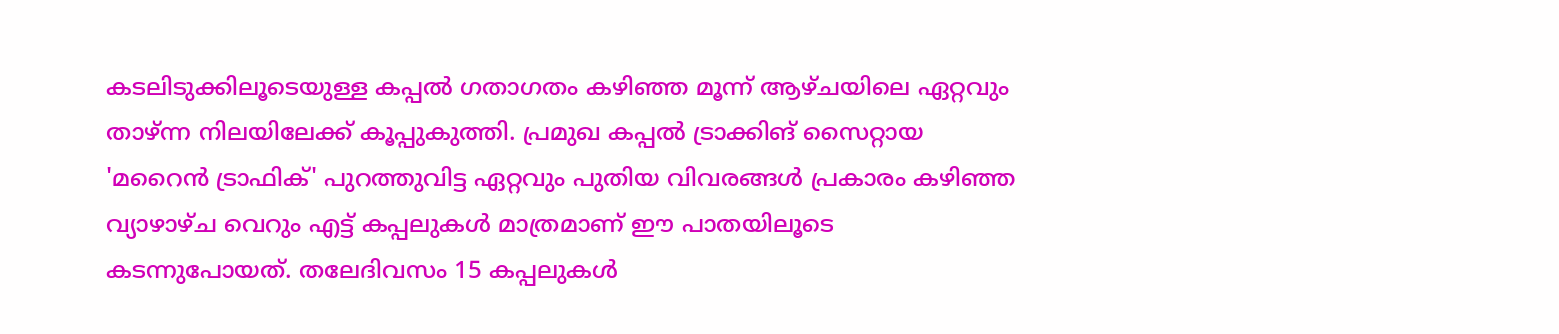കടലിടുക്കിലൂടെയുള്ള കപ്പൽ ഗതാഗതം കഴിഞ്ഞ മൂന്ന് ആഴ്ചയിലെ ഏറ്റവും താഴ്ന്ന നിലയിലേക്ക് കൂപ്പുകുത്തി. പ്രമുഖ കപ്പൽ ട്രാക്കിങ് സൈറ്റായ 'മറൈൻ ട്രാഫിക്' പുറത്തുവിട്ട ഏറ്റവും പുതിയ വിവരങ്ങൾ പ്രകാരം കഴിഞ്ഞ വ്യാഴാഴ്ച വെറും എട്ട് കപ്പലുകൾ മാത്രമാണ് ഈ പാതയിലൂടെ കടന്നുപോയത്. തലേദിവസം 15 കപ്പലുകൾ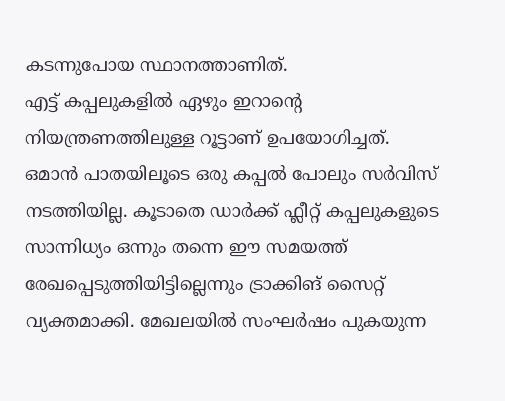കടന്നുപോയ സ്ഥാനത്താണിത്.
എട്ട് കപ്പലുകളിൽ ഏഴും ഇറാന്റെ നിയന്ത്രണത്തിലുള്ള റൂട്ടാണ് ഉപയോഗിച്ചത്. ഒമാൻ പാതയിലൂടെ ഒരു കപ്പൽ പോലും സർവിസ് നടത്തിയില്ല. കൂടാതെ ഡാർക്ക് ഫ്ലീറ്റ് കപ്പലുകളുടെ സാന്നിധ്യം ഒന്നും തന്നെ ഈ സമയത്ത് രേഖപ്പെടുത്തിയിട്ടില്ലെന്നും ട്രാക്കിങ് സൈറ്റ് വ്യക്തമാക്കി. മേഖലയിൽ സംഘർഷം പുകയുന്ന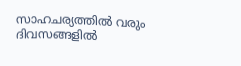സാഹചര്യത്തിൽ വരും ദിവസങ്ങളിൽ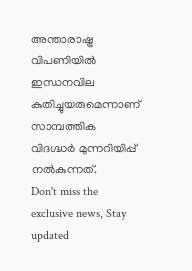അന്താരാഷ്ട്ര വിപണിയിൽ ഇന്ധനവില കുതിച്ചുയരുമെന്നാണ് സാമ്പത്തിക വിദഗ്ദ്ധർ മുന്നറിയിപ്പ് നൽകുന്നത്.
Don't miss the exclusive news, Stay updated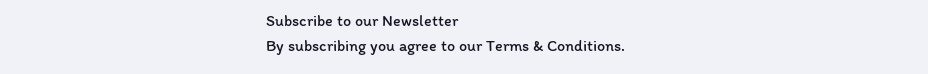Subscribe to our Newsletter
By subscribing you agree to our Terms & Conditions.